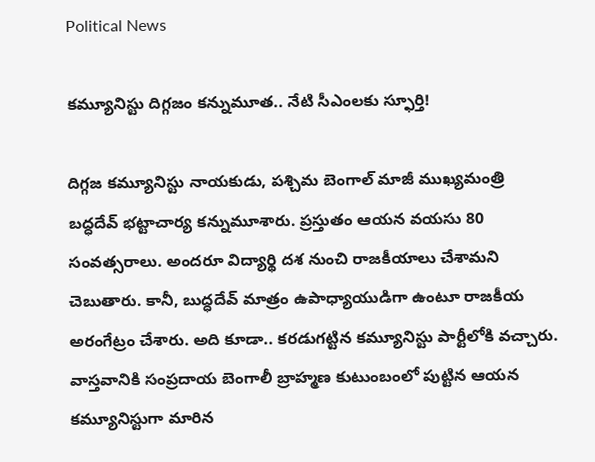Political News

క‌మ్యూనిస్టు దిగ్గ‌జం క‌న్నుమూత‌.. నేటి సీఎంల‌కు స్ఫూర్తి!

దిగ్గ‌జ క‌మ్యూనిస్టు నాయ‌కుడు, ప‌శ్చిమ బెంగాల్ మాజీ ముఖ్య‌మంత్రి బ‌ద్ధ‌దేవ్ భ‌ట్టాచార్య క‌న్నుమూశారు. ప్ర‌స్తుతం ఆయ‌న వ‌య‌సు 80 సంవ‌త్స‌రాలు. అంద‌రూ విద్యార్థి ద‌శ నుంచి రాజ‌కీయాలు చేశామ‌ని చెబుతారు. కానీ, బుద్ధదేవ్ మాత్రం ఉపాధ్యాయుడిగా ఉంటూ రాజ‌కీయ అరంగేట్రం చేశారు. అది కూడా.. క‌ర‌డుగ‌ట్టిన క‌మ్యూనిస్టు పార్టీలోకి వ‌చ్చారు. వాస్త‌వానికి సంప్ర‌దాయ బెంగాలీ బ్రాహ్మ‌ణ కుటుంబంలో పుట్టిన ఆయ‌న క‌మ్యూనిస్టుగా మారిన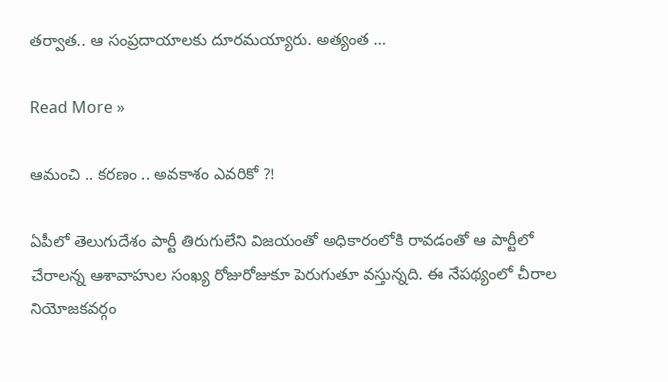త‌ర్వాత‌.. ఆ సంప్ర‌దాయాల‌కు దూర‌మ‌య్యారు. అత్యంత …

Read More »

ఆమంచి .. కరణం .. అవకాశం ఎవరికో ?!

ఏపీలో తెలుగుదేశం పార్టీ తిరుగులేని విజయంతో అధికారంలోకి రావడంతో ఆ పార్టీలో చేరాలన్న ఆశావాహుల సంఖ్య రోజురోజుకూ పెరుగుతూ వస్తున్నది. ఈ నేపథ్యంలో చీరాల నియోజకవర్గం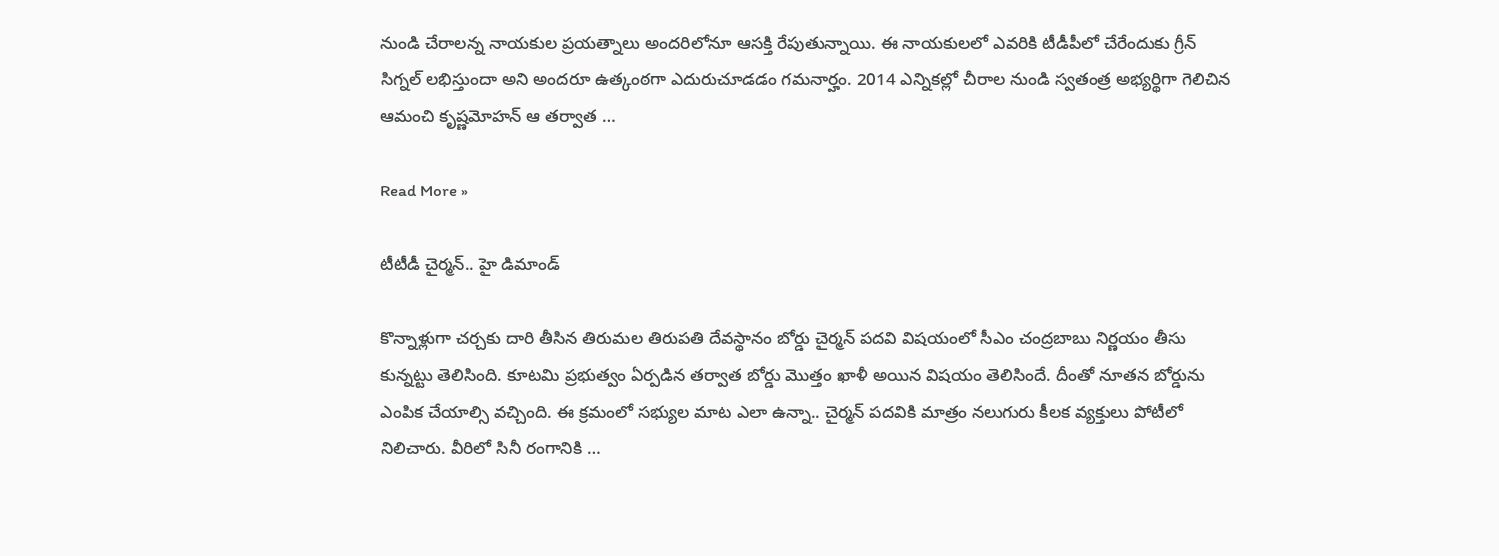నుండి చేరాలన్న నాయకుల ప్రయత్నాలు అందరిలోనూ ఆసక్తి రేపుతున్నాయి. ఈ నాయకులలో ఎవరికి టీడీపీలో చేరేందుకు గ్రీన్ సిగ్నల్ లభిస్తుందా అని అందరూ ఉత్కంఠగా ఎదురుచూడడం గమనార్హం. 2014 ఎన్నికల్లో చీరాల నుండి స్వతంత్ర అభ్యర్థిగా గెలిచిన ఆమంచి కృష్ణమోహన్‌ ఆ తర్వాత …

Read More »

టీటీడీ చైర్మ‌న్‌.. హై డిమాండ్

కొన్నాళ్లుగా చ‌ర్చ‌కు దారి తీసిన తిరుమ‌ల తిరుప‌తి దేవ‌స్థానం బోర్డు చైర్మ‌న్ ప‌ద‌వి విష‌యంలో సీఎం చంద్ర‌బాబు నిర్ణ‌యం తీసు కున్న‌ట్టు తెలిసింది. కూట‌మి ప్ర‌భుత్వం ఏర్ప‌డిన త‌ర్వాత బోర్డు మొత్తం ఖాళీ అయిన విష‌యం తెలిసిందే. దీంతో నూత‌న బోర్డును ఎంపిక చేయాల్సి వ‌చ్చింది. ఈ క్ర‌మంలో స‌భ్యుల మాట ఎలా ఉన్నా.. చైర్మ‌న్ ప‌ద‌వికి మాత్రం న‌లుగురు కీల‌క వ్య‌క్తులు పోటీలో నిలిచారు. వీరిలో సినీ రంగానికి …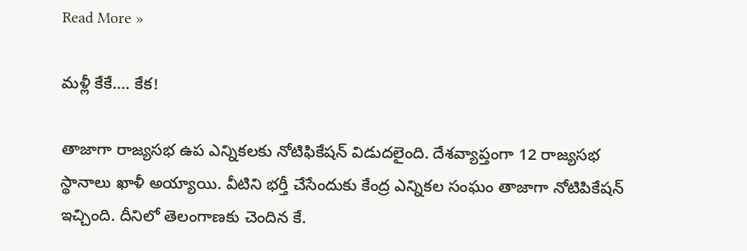Read More »

మ‌ళ్లీ కేకే…. కేక‌!

తాజాగా రాజ్య‌స‌భ ఉప ఎన్నిక‌ల‌కు నోటిఫికేష‌న్ విడుద‌లైంది. దేశ‌వ్యాప్తంగా 12 రాజ్య‌స‌భ స్థానాలు ఖాళీ అయ్యాయి. వీటిని భ‌ర్తీ చేసేందుకు కేంద్ర ఎన్నిక‌ల సంఘం తాజాగా నోటిపికేష‌న్ ఇచ్చింది. దీనిలో తెలంగాణ‌కు చెందిన కే.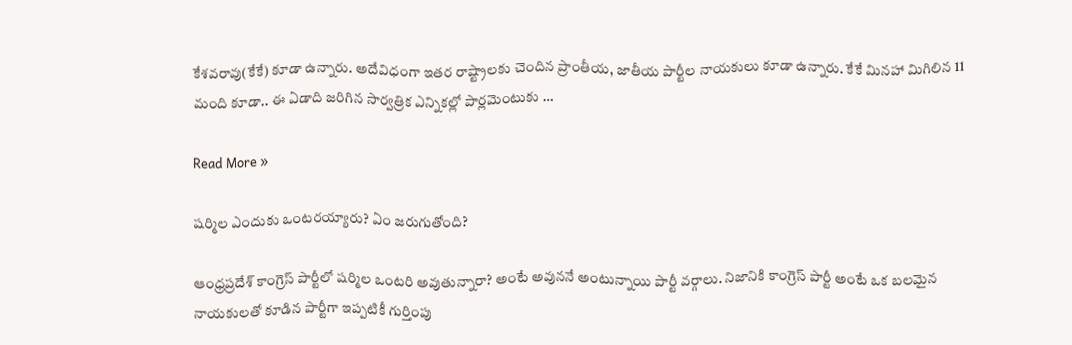కేశ‌వ‌రావు(కేకే) కూడా ఉన్నారు. అదేవిధంగా ఇత‌ర రాష్ట్రాల‌కు చెందిన ప్రాంతీయ‌, జాతీయ పార్టీల నాయ‌కులు కూడా ఉన్నారు. కేకే మిన‌హా మిగిలిన 11 మంది కూడా.. ఈ ఏడాది జ‌రిగిన సార్వ‌త్రిక ఎన్నిక‌ల్లో పార్ల‌మెంటుకు …

Read More »

ష‌ర్మిల ఎందుకు ఒంట‌ర‌య్యారు? ఏం జ‌రుగుతోంది?

ఆంధ్రప్రదేశ్ కాంగ్రెస్ పార్టీలో షర్మిల ఒంటరి అవుతున్నారా? అంటే అవుననే అంటున్నాయి పార్టీ వర్గాలు. నిజానికి కాంగ్రెస్ పార్టీ అంటే ఒక బలమైన నాయకులతో కూడిన పార్టీగా ఇప్పటికీ గుర్తింపు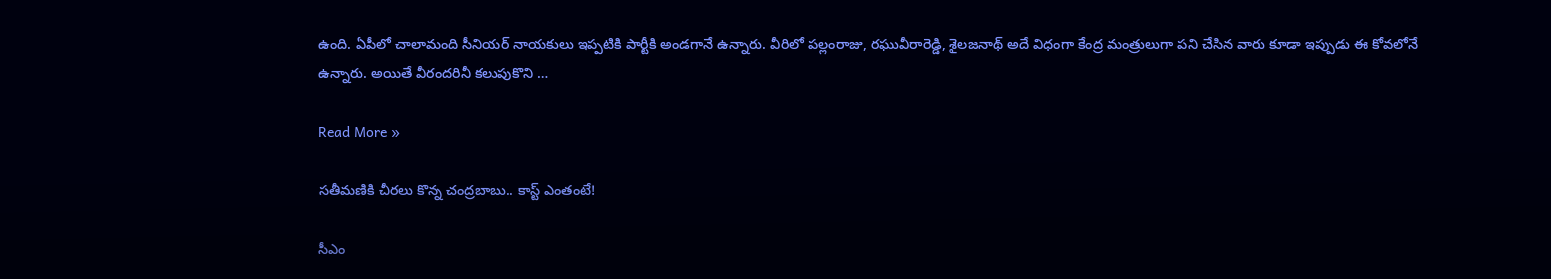ఉంది. ఏపీలో చాలామంది సీనియర్ నాయకులు ఇప్పటికి పార్టీకి అండగానే ఉన్నారు. వీరిలో పల్లంరాజు, రఘువీరారెడ్డి, శైలజనాథ్ అదే విధంగా కేంద్ర మంత్రులుగా పని చేసిన‌ వారు కూడా ఇప్పుడు ఈ కోవలోనే ఉన్నారు. అయితే వీరందరినీ కలుపుకొని …

Read More »

స‌తీమ‌ణికి చీర‌లు కొన్న చంద్ర‌బాబు.. కాస్ట్ ఎంతంటే!

సీఎం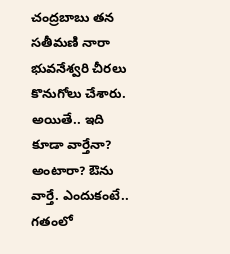చంద్ర‌బాబు త‌న స‌తీమ‌ణి నారా భువ‌నేశ్వ‌రి చీర‌లు కొనుగోలు చేశారు. అయితే.. ఇది కూడా వార్తేనా? అంటారా? ఔను వార్తే. ఎందుకంటే.. గ‌తంలో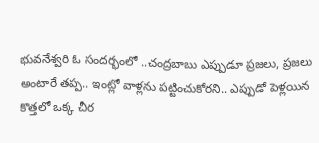భువ‌నేశ్వ‌రి ఓ సంద‌ర్భంలో ..చంద్ర‌బాబు ఎప్పుడూ ప్ర‌జ‌లు, ప్ర‌జ‌లు అంటారే త‌ప్ప‌.. ఇంట్లో వాళ్ల‌ను ప‌ట్టించుకోర‌ని.. ఎప్పుడో పెళ్ల‌యిన కొత్త‌లో ఒక్క చీర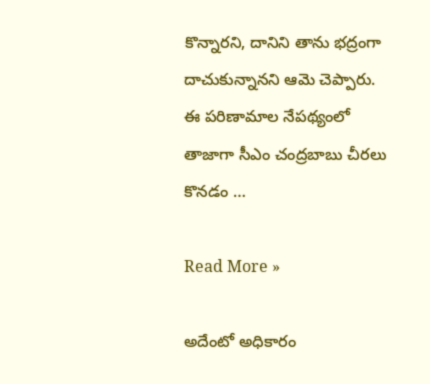కొన్నార‌ని, దానిని తాను భ‌ద్రంగా దాచుకున్నాన‌ని ఆమె చెప్పారు. ఈ ప‌రిణామాల నేప‌థ్యంలో తాజాగా సీఎం చంద్ర‌బాబు చీరలు కొన‌డం …

Read More »

అదేంటో అధికారం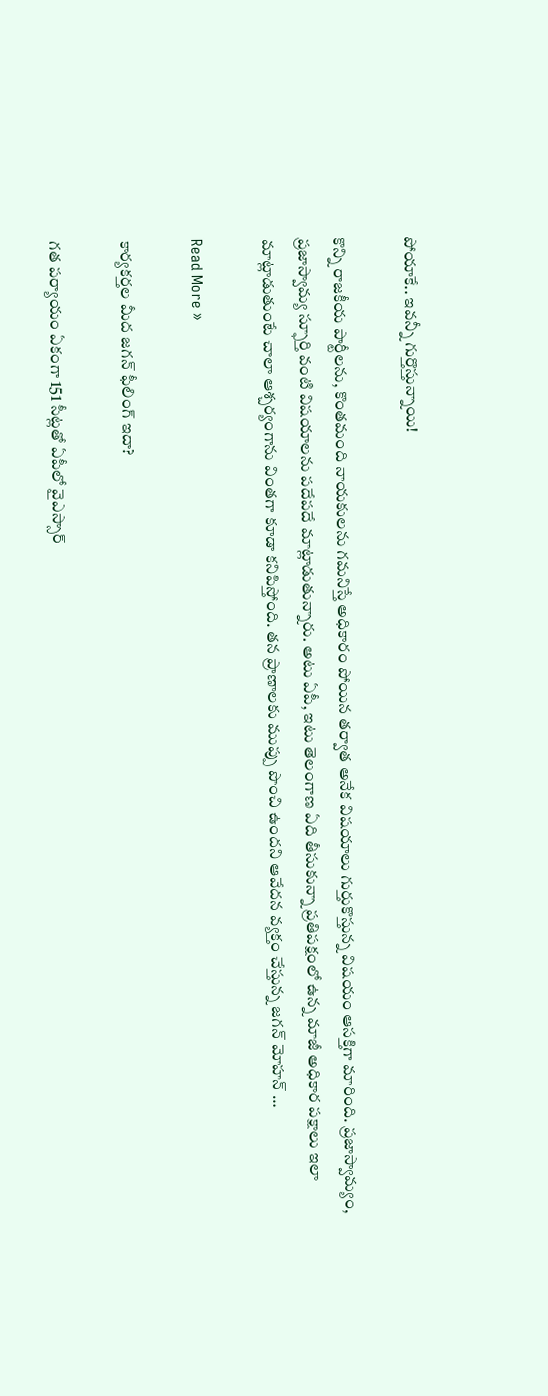పోయాకే.. ఇవ‌న్నీ గుర్తొస్తున్నాయి!

కొన్ని రాజకీయ పార్టీలను, కొంతమంది నాయకులను గమనిస్తే అధికారం పోయిన తర్వాత అనేక విషయాలు గుర్తుకొస్తున్న విషయం ఆసక్తిగా మారింది. ప్రజాస్వామ్యం, ప్రజాస్వామ్య స్ఫూర్తి వంటి విషయాలను పదేపదే మాట్లాడుతున్నారు. అటు ఏపీ, ఇటు తెలంగాణ ఏది తీసుకున్నా ప్రతిపక్షంలో ఉన్న మాజీ అధికార పక్షాలు ఇలా మాట్లాడుతుంటే చాలా ఆశ్చర్యంగాను వింతగా కూడా కనిపిస్తోంది. తన ప్రాణాలకు ముప్పు పొంచి ఉందని ఆవేదన వ్యక్తం చేస్తున్న జగన్ మోహన్ …

Read More »

కార్యకర్తల మీద జగన్ ఫీలింగ్ ఇదా?

గత పర్యాయం ఏకంగా 151 సీట్లతో ఏపీలో వైఎస్సార్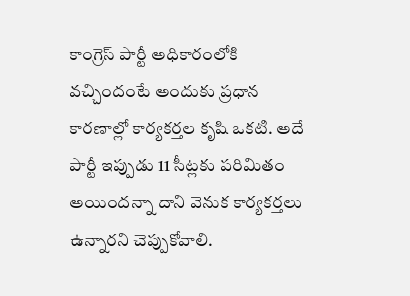కాంగ్రెస్ పార్టీ అధికారంలోకి వచ్చిందంటే అందుకు ప్రధాన కారణాల్లో కార్యకర్తల కృషి ఒకటి. అదే పార్టీ ఇప్పుడు 11 సీట్లకు పరిమితం అయిందన్నా దాని వెనుక కార్యకర్తలు ఉన్నారని చెప్పుకోవాలి.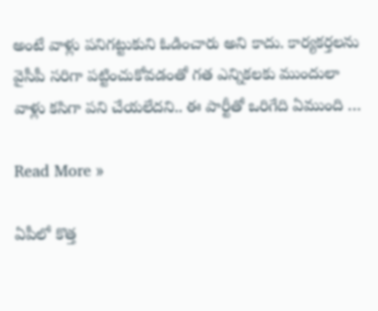అంటే వాళ్లు పనిగట్టుకుని ఓడించారు అని కాదు. కార్యకర్తలను వైసీపీ సరిగా పట్టించుకోవడంతో గత ఎన్నికలకు ముందులా వాళ్లు కసిగా పని చేయలేదని.. ఈ పార్టీతో ఒరిగేది ఏముంది …

Read More »

ఏపీలో కొత్త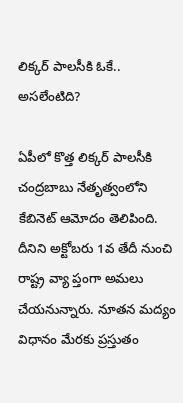లిక్క‌ర్ పాల‌సీకి ఓకే.. అస‌లేంటిది?

ఏపీలో కొత్త లిక్క‌ర్ పాల‌సీకి చంద్ర‌బాబు నేతృత్వంలోని కేబినెట్ ఆమోదం తెలిపింది. దీనిని అక్టోబ‌రు 1వ తేదీ నుంచి రాష్ట్ర వ్యా ప్తంగా అమ‌లు చేయ‌నున్నారు. నూత‌న మ‌ద్యం విధానం మేర‌కు ప్ర‌స్తుతం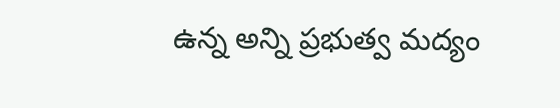ఉన్న అన్ని ప్ర‌భుత్వ మ‌ద్యం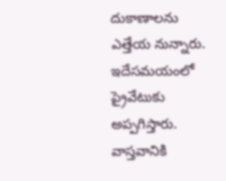దుకాణాల‌ను ఎత్తేయ నున్నారు. ఇదేస‌మ‌యంలో ప్రైవేటుకు అప్ప‌గిస్తారు. వాస్త‌వానికి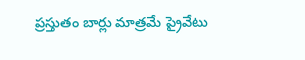ప్ర‌స్తుతం బార్లు మాత్ర‌మే ప్రైవేటు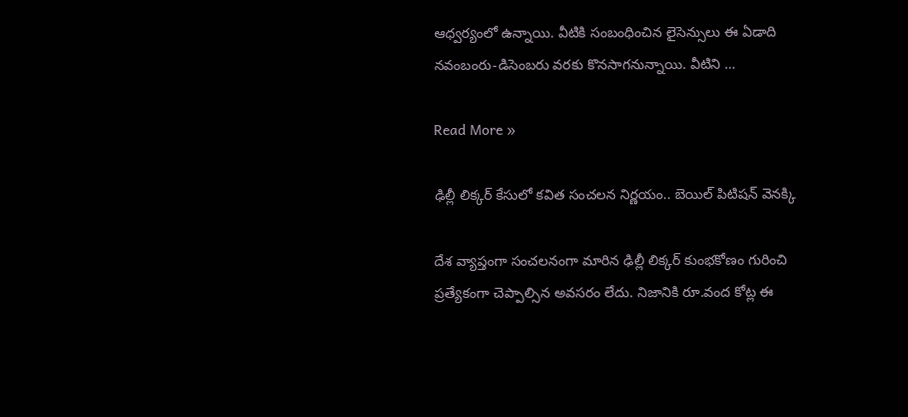ఆధ్వ‌ర్యంలో ఉన్నాయి. వీటికి సంబంధించిన లైసెన్సులు ఈ ఏడాది న‌వంబంరు-డిసెంబ‌రు వ‌ర‌కు కొన‌సాగ‌నున్నాయి. వీటిని …

Read More »

ఢిల్లీ లిక్కర్ కేసులో కవిత సంచలన నిర్ణయం.. బెయిల్ పిటిషన్ వెనక్కి

దేశ వ్యాప్తంగా సంచలనంగా మారిన ఢిల్లీ లిక్కర్ కుంభకోణం గురించి ప్రత్యేకంగా చెప్పాల్సిన అవసరం లేదు. నిజానికి రూ.వంద కోట్ల ఈ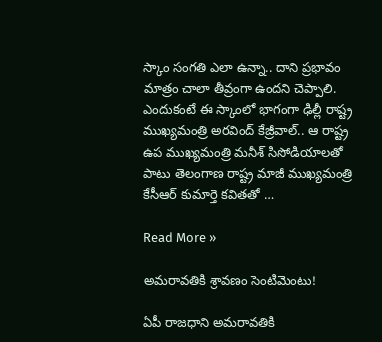స్కాం సంగతి ఎలా ఉన్నా.. దాని ప్రభావం మాత్రం చాలా తీవ్రంగా ఉందని చెప్పాలి. ఎందుకంటే ఈ స్కాంలో భాగంగా ఢిల్లీ రాష్ట్ర ముఖ్యమంత్రి అరవింద్ కేజ్రీవాల్.. ఆ రాష్ట్ర ఉప ముఖ్యమంత్రి మనీశ్ సిసోడియాలతో పాటు తెలంగాణ రాష్ట్ర మాజీ ముఖ్యమంత్రి కేసీఆర్ కుమార్తె కవితతో …

Read More »

అమ‌రావ‌తికి శ్రావ‌ణం సెంటిమెంటు!

ఏపీ రాజ‌ధాని అమ‌రావ‌తికి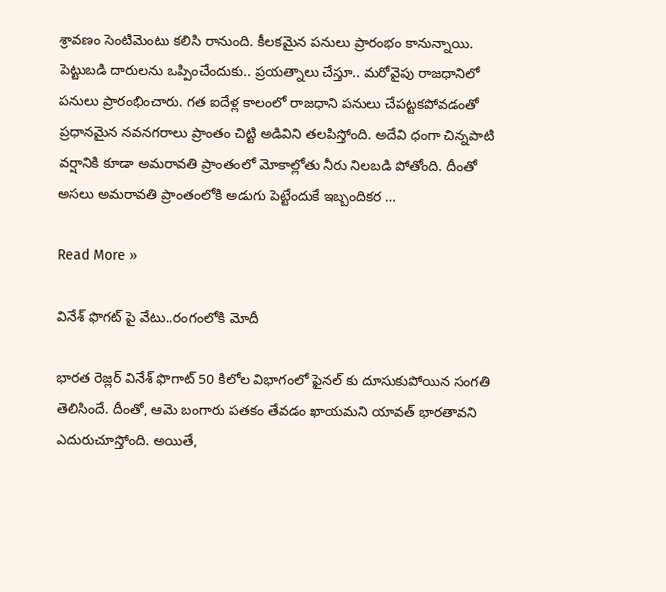శ్రావ‌ణం సెంటిమెంటు క‌లిసి రానుంది. కీల‌క‌మైన ప‌నులు ప్రారంభం కానున్నాయి. పెట్టుబడి దారుల‌ను ఒప్పించేందుకు.. ప్ర‌య‌త్నాలు చేస్తూ.. మ‌రోవైపు రాజ‌ధానిలో ప‌నులు ప్రారంభించారు. గ‌త ఐదేళ్ల కాలంలో రాజధాని ప‌నులు చేప‌ట్ట‌క‌పోవ‌డంతో ప్ర‌ధాన‌మైన న‌వ‌న‌గ‌రాలు ప్రాంతం చిట్టి అడివిని త‌ల‌పిస్తోంది. అదేవి ధంగా చిన్న‌పాటి వ‌ర్షానికి కూడా అమ‌రావ‌తి ప్రాంతంలో మోకాల్లోతు నీరు నిల‌బ‌డి పోతోంది. దీంతో అస‌లు అమ‌రావ‌తి ప్రాంతంలోకి అడుగు పెట్టేందుకే ఇబ్బందిక‌ర …

Read More »

వినేశ్ ఫొగట్ పై వేటు..రంగంలోకి మోదీ

భారత రెజ్లర్ వినేశ్ ఫొగాట్ 50 కిలోల విభాగంలో ఫైనల్ కు దూసుకుపోయిన సంగతి తెలిసిందే. దీంతో, ఆమె బంగారు పతకం తేవడం ఖాయమని యావత్ భారతావని ఎదురుచూస్తోంది. అయితే,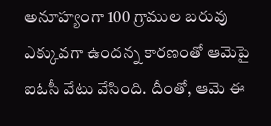అనూహ్యంగా 100 గ్రాముల బరువు ఎక్కువగా ఉందన్న కారణంతో ఆమెపై ఐఓసీ వేటు వేసింది. దీంతో, ఆమె ఈ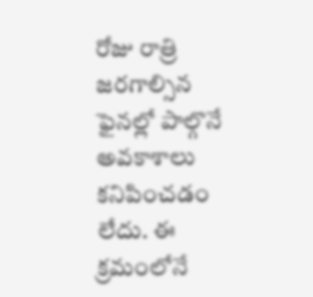రోజు రాత్రి జరగాల్సిన ఫైనల్లో పాల్గొనే అవకాశాలు కనిపించడం లేదు. ఈ క్రమంలోనే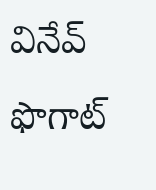వినేవ్ ఫొగాట్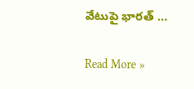వేటుపై భారత్ …

Read More »